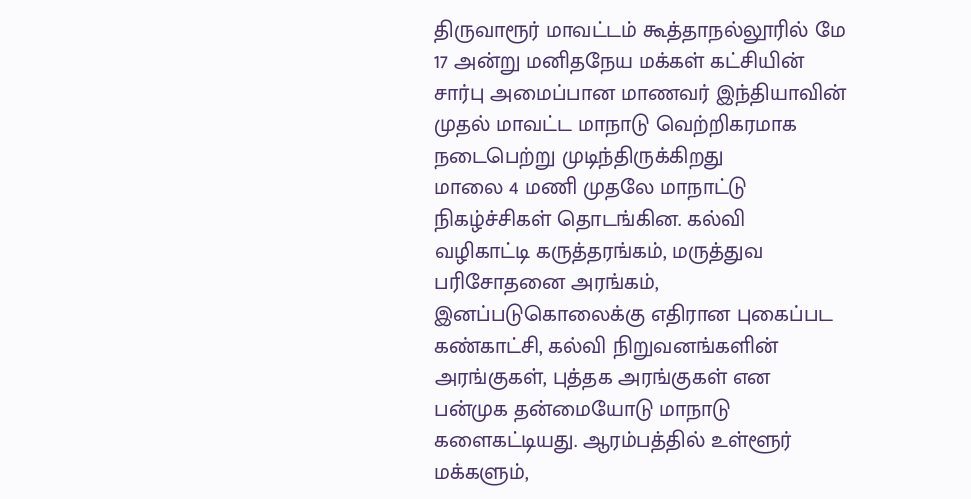திருவாரூர் மாவட்டம் கூத்தாநல்லூரில் மே 17 அன்று மனிதநேய மக்கள் கட்சியின் சார்பு அமைப்பான மாணவர் இந்தியாவின் முதல் மாவட்ட மாநாடு வெற்றிகரமாக நடைபெற்று முடிந்திருக்கிறது
மாலை 4 மணி முதலே மாநாட்டு நிகழ்ச்சிகள் தொடங்கின. கல்வி வழிகாட்டி கருத்தரங்கம், மருத்துவ பரிசோதனை அரங்கம், இனப்படுகொலைக்கு எதிரான புகைப்பட கண்காட்சி, கல்வி நிறுவனங்களின் அரங்குகள், புத்தக அரங்குகள் என பன்முக தன்மையோடு மாநாடு களைகட்டியது. ஆரம்பத்தில் உள்ளூர் மக்களும்,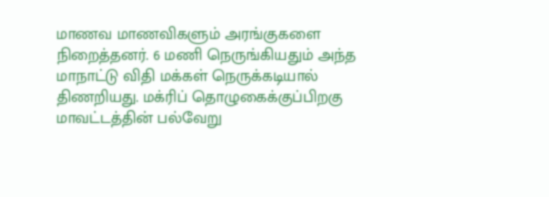மாணவ மாணவிகளும் அரங்குகளை நிறைத்தனர். 6 மணி நெருங்கியதும் அந்த மாநாட்டு விதி மக்கள் நெருக்கடியால் திணறியது. மக்ரிப் தொழுகைக்குப்பிறகு மாவட்டத்தின் பல்வேறு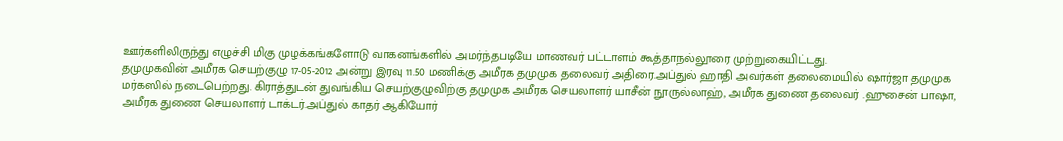ஊர்களிலிருந்து எழுச்சி மிகு முழக்கங்களோடு வாகனங்களில் அமர்ந்தபடியே மாணவர் பட்டாளம் கூத்தாநல்லூரை முற்றுகையிட்டது.
தமுமுகவின் அமீரக செயற்குழு 17-05-2012 அன்று இரவு 11.50 மணிக்கு அமீரக தமுமுக தலைவர் அதிரை.அப்துல் ஹாதி அவர்கள் தலைமையில் ஷார்ஜா தமுமுக மர்கஸில் நடைபெற்றது. கிராத்துடன் துவங்கிய செயற்குழுவிற்கு தமுமுக அமீரக செயலாளர் யாசீன் நூருல்லாஹ், அமீரக துணை தலைவர் .ஹுசைன் பாஷா, அமீரக துணை செயலாளர் டாக்டர்.அப்துல் காதர் ஆகியோர்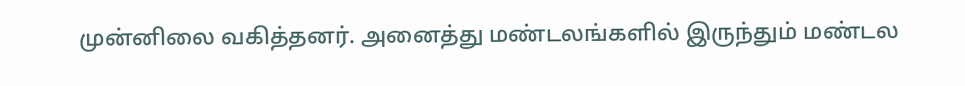முன்னிலை வகித்தனர். அனைத்து மண்டலங்களில் இருந்தும் மண்டல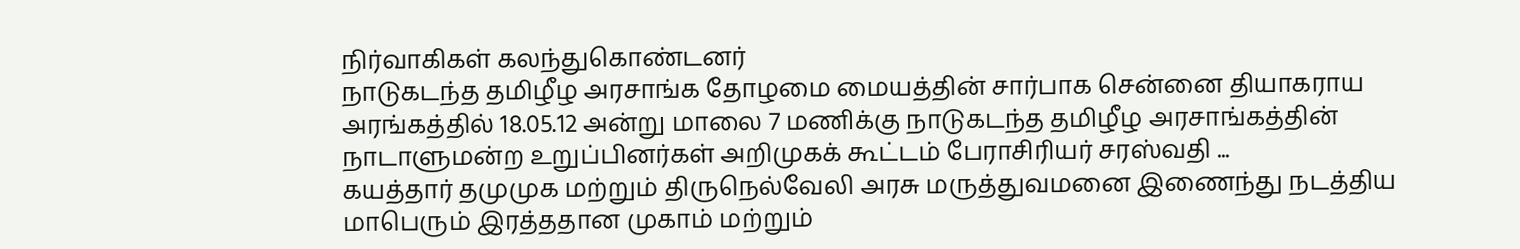நிர்வாகிகள் கலந்துகொண்டனர்
நாடுகடந்த தமிழீழ அரசாங்க தோழமை மையத்தின் சார்பாக சென்னை தியாகராய அரங்கத்தில் 18.05.12 அன்று மாலை 7 மணிக்கு நாடுகடந்த தமிழீழ அரசாங்கத்தின் நாடாளுமன்ற உறுப்பினர்கள் அறிமுகக் கூட்டம் பேராசிரியர் சரஸ்வதி ...
கயத்தார் தமுமுக மற்றும் திருநெல்வேலி அரசு மருத்துவமனை இணைந்து நடத்திய மாபெரும் இரத்ததான முகாம் மற்றும்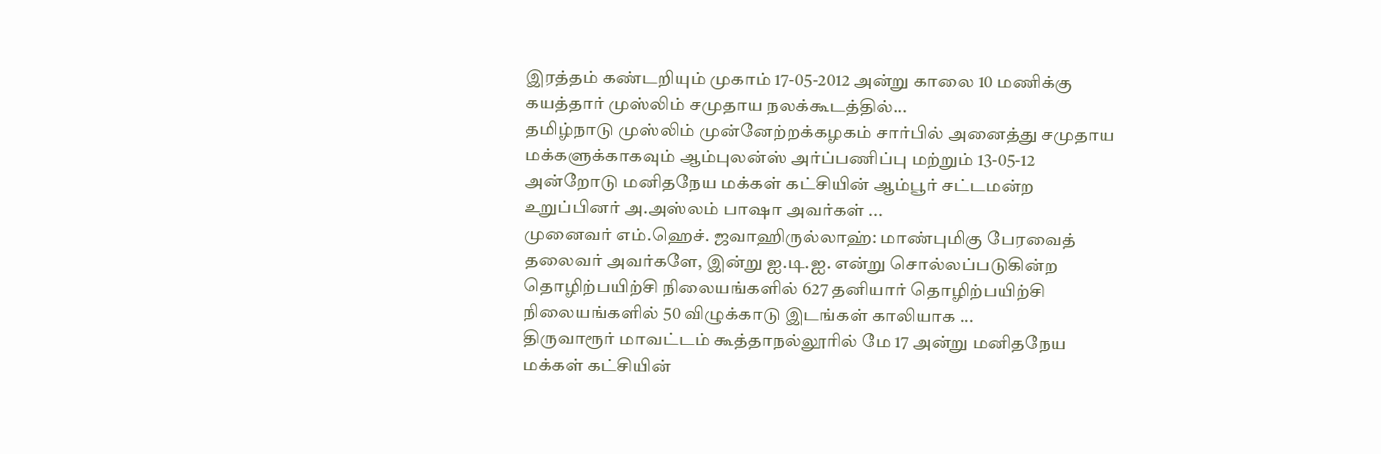இரத்தம் கண்டறியும் முகாம் 17-05-2012 அன்று காலை 10 மணிக்கு கயத்தார் முஸ்லிம் சமுதாய நலக்கூடத்தில்...
தமிழ்நாடு முஸ்லிம் முன்னேற்றக்கழகம் சார்பில் அனைத்து சமுதாய மக்களுக்காகவும் ஆம்புலன்ஸ் அர்ப்பணிப்பு மற்றும் 13-05-12 அன்றோடு மனிதநேய மக்கள் கட்சியின் ஆம்பூர் சட்டமன்ற உறுப்பினர் அ.அஸ்லம் பாஷா அவர்கள் ...
முனைவர் எம்.ஹெச். ஜவாஹிருல்லாஹ்: மாண்புமிகு பேரவைத் தலைவர் அவர்களே, இன்று ஐ.டி.ஐ. என்று சொல்லப்படுகின்ற தொழிற்பயிற்சி நிலையங்களில் 627 தனியார் தொழிற்பயிற்சி நிலையங்களில் 50 விழுக்காடு இடங்கள் காலியாக ...
திருவாரூர் மாவட்டம் கூத்தாநல்லூரில் மே 17 அன்று மனிதநேய மக்கள் கட்சியின்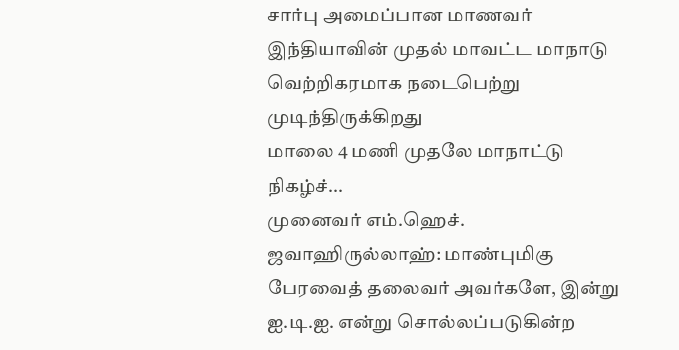சார்பு அமைப்பான மாணவர் இந்தியாவின் முதல் மாவட்ட மாநாடு வெற்றிகரமாக நடைபெற்று முடிந்திருக்கிறது
மாலை 4 மணி முதலே மாநாட்டு நிகழ்ச்...
முனைவர் எம்.ஹெச். ஜவாஹிருல்லாஹ்: மாண்புமிகு பேரவைத் தலைவர் அவர்களே, இன்று ஐ.டி.ஐ. என்று சொல்லப்படுகின்ற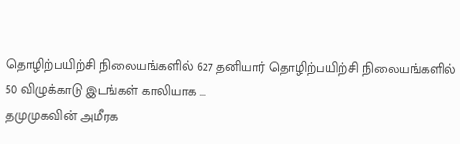தொழிற்பயிற்சி நிலையங்களில் 627 தனியார் தொழிற்பயிற்சி நிலையங்களில் 50 விழுக்காடு இடங்கள் காலியாக ...
தமுமுகவின் அமீரக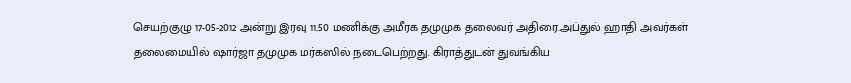செயற்குழு 17-05-2012 அன்று இரவு 11.50 மணிக்கு அமீரக தமுமுக தலைவர் அதிரை.அப்துல் ஹாதி அவர்கள் தலைமையில் ஷார்ஜா தமுமுக மர்கஸில் நடைபெற்றது. கிராத்துடன் துவங்கிய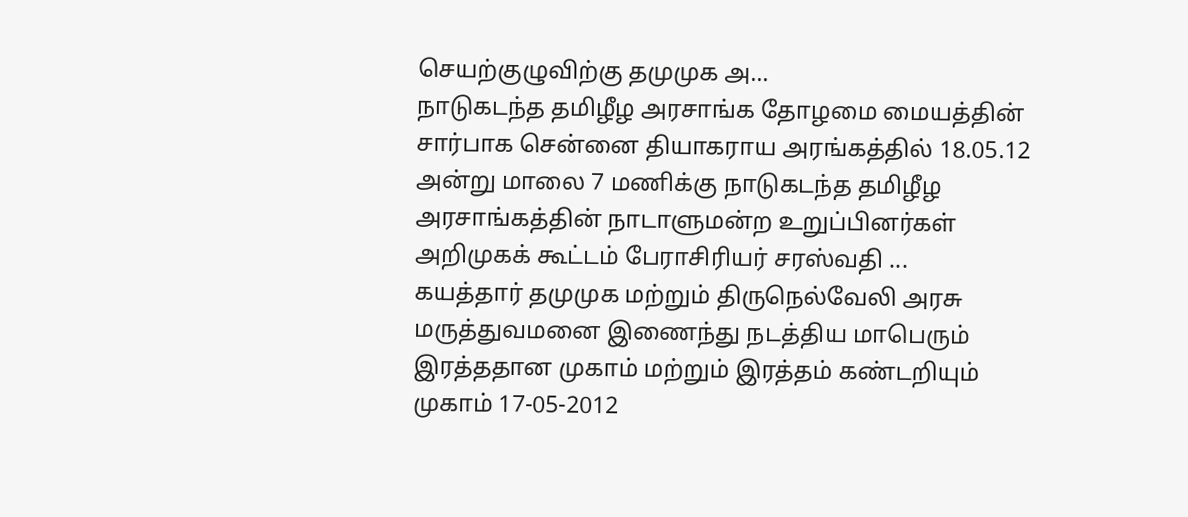செயற்குழுவிற்கு தமுமுக அ...
நாடுகடந்த தமிழீழ அரசாங்க தோழமை மையத்தின் சார்பாக சென்னை தியாகராய அரங்கத்தில் 18.05.12 அன்று மாலை 7 மணிக்கு நாடுகடந்த தமிழீழ அரசாங்கத்தின் நாடாளுமன்ற உறுப்பினர்கள் அறிமுகக் கூட்டம் பேராசிரியர் சரஸ்வதி ...
கயத்தார் தமுமுக மற்றும் திருநெல்வேலி அரசு மருத்துவமனை இணைந்து நடத்திய மாபெரும் இரத்ததான முகாம் மற்றும் இரத்தம் கண்டறியும் முகாம் 17-05-2012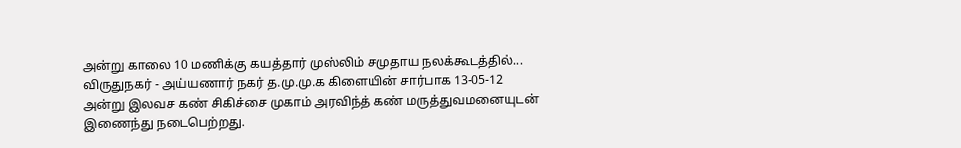அன்று காலை 10 மணிக்கு கயத்தார் முஸ்லிம் சமுதாய நலக்கூடத்தில்...
விருதுநகர் - அய்யணார் நகர் த.மு.மு.க கிளையின் சார்பாக 13-05-12 அன்று இலவச கண் சிகிச்சை முகாம் அரவிந்த் கண் மருத்துவமனையுடன் இணைந்து நடைபெற்றது.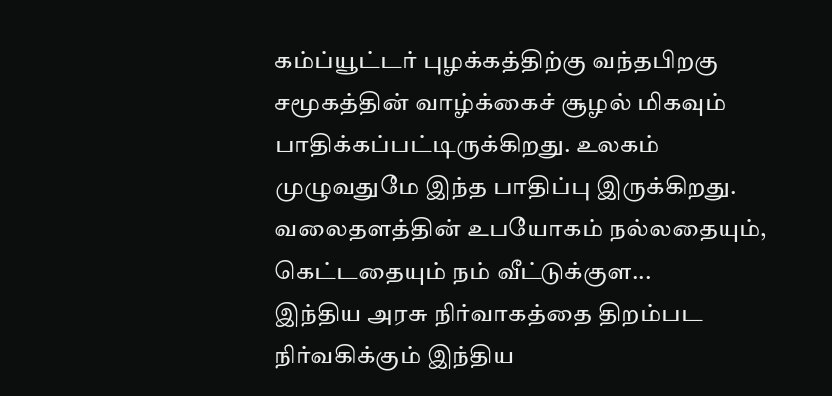கம்ப்யூட்டர் புழக்கத்திற்கு வந்தபிறகு சமூகத்தின் வாழ்க்கைச் சூழல் மிகவும் பாதிக்கப்பட்டிருக்கிறது. உலகம் முழுவதுமே இந்த பாதிப்பு இருக்கிறது. வலைதளத்தின் உபயோகம் நல்லதையும், கெட்டதையும் நம் வீட்டுக்குள...
இந்திய அரசு நிர்வாகத்தை திறம்பட நிர்வகிக்கும் இந்திய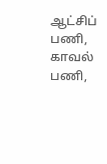ஆட்சிப் பணி, காவல் பணி,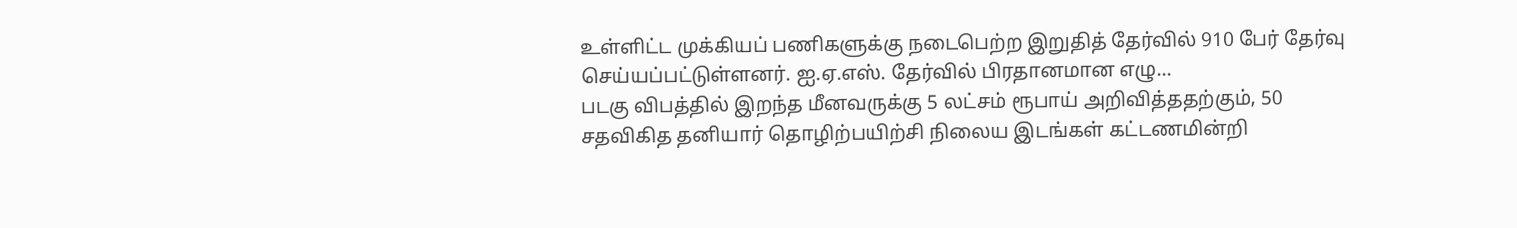உள்ளிட்ட முக்கியப் பணிகளுக்கு நடைபெற்ற இறுதித் தேர்வில் 910 பேர் தேர்வு செய்யப்பட்டுள்ளனர். ஐ.ஏ.எஸ். தேர்வில் பிரதானமான எழு...
படகு விபத்தில் இறந்த மீனவருக்கு 5 லட்சம் ரூபாய் அறிவித்ததற்கும், 50 சதவிகித தனியார் தொழிற்பயிற்சி நிலைய இடங்கள் கட்டணமின்றி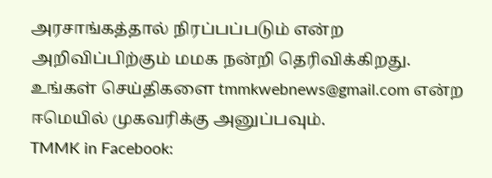அரசாங்கத்தால் நிரப்பப்படும் என்ற அறிவிப்பிற்கும் மமக நன்றி தெரிவிக்கிறது.
உங்கள் செய்திகளை tmmkwebnews@gmail.com என்ற ஈமெயில் முகவரிக்கு அனுப்பவும்.
TMMK in Facebook: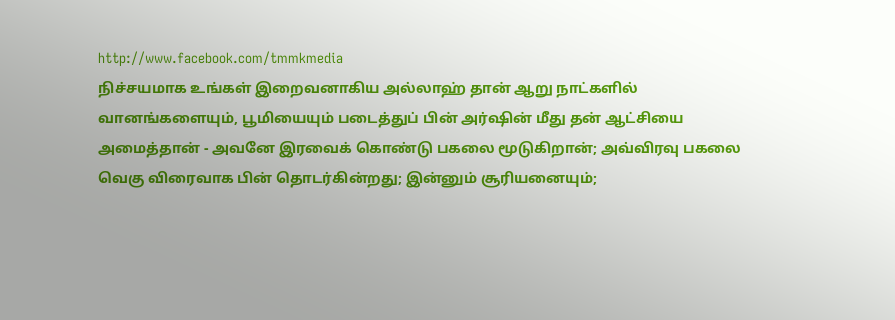http://www.facebook.com/tmmkmedia
நிச்சயமாக உங்கள் இறைவனாகிய அல்லாஹ் தான் ஆறு நாட்களில் வானங்களையும், பூமியையும் படைத்துப் பின் அர்ஷின் மீது தன் ஆட்சியை அமைத்தான் - அவனே இரவைக் கொண்டு பகலை மூடுகிறான்; அவ்விரவு பகலை வெகு விரைவாக பின் தொடர்கின்றது; இன்னும் சூரியனையும்;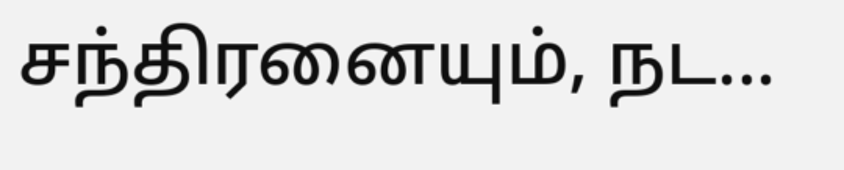சந்திரனையும், நட...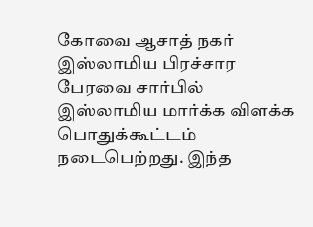கோவை ஆசாத் நகர் இஸ்லாமிய பிரச்சார பேரவை சார்பில் இஸ்லாமிய மார்க்க விளக்க பொதுக்கூட்டம் நடைபெற்றது. இந்த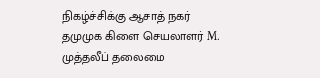நிகழ்ச்சிக்கு ஆசாத் நகர் தமுமுக கிளை செயலாளர் M. முத்தலீப் தலைமை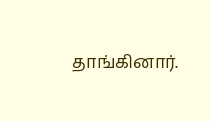தாங்கினார்.